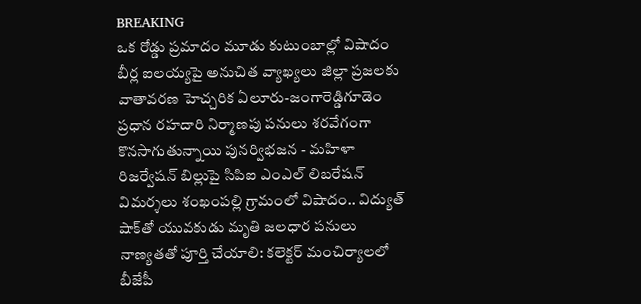BREAKING
ఒక రోడ్డు ప్రమాదం మూడు కుటుంబాల్లో విషాదం బీర్ల ఐలయ్యపై అనుచిత వ్యాఖ్యలు జిల్లా ప్రజలకు వాతావరణ హెచ్చరిక ఏలూరు-జంగారెడ్డిగూడెం ప్రధాన రహదారి నిర్మాణపు పనులు శరవేగంగా కొనసాగుతున్నాయి పునర్విభజన - మహిళా రిజర్వేషన్ బిల్లుపై సిపిఐ ఎంఎల్ లిబరేషన్ విమర్శలు శంఖంపల్లి గ్రామంలో విషాదం.. విద్యుత్ షాక్‌తో యువకుడు మృతి జలధార పనులు నాణ్యతతో పూర్తి చేయాలి: కలెక్టర్ మంచిర్యాలలో బీజేపీ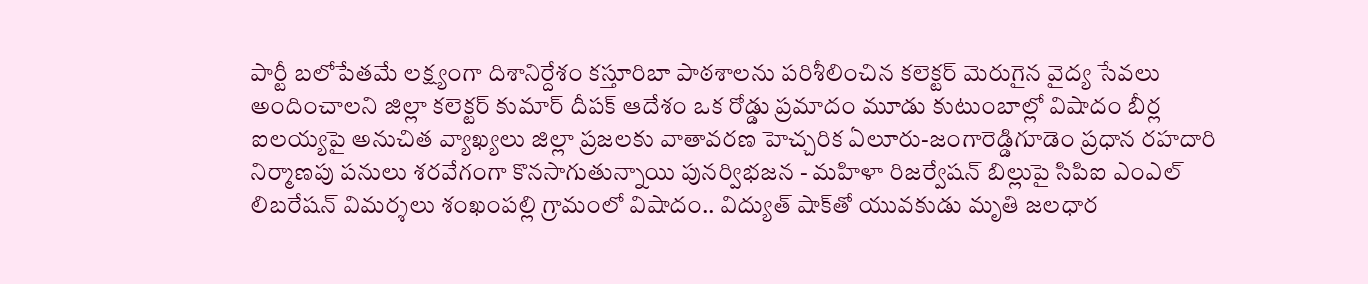పార్టీ బలోపేతమే లక్ష్యంగా దిశానిర్దేశం కస్తూరిబా పాఠశాలను పరిశీలించిన కలెక్టర్ మెరుగైన వైద్య సేవలు అందించాలని జిల్లా కలెక్టర్ కుమార్ దీపక్ ఆదేశం ఒక రోడ్డు ప్రమాదం మూడు కుటుంబాల్లో విషాదం బీర్ల ఐలయ్యపై అనుచిత వ్యాఖ్యలు జిల్లా ప్రజలకు వాతావరణ హెచ్చరిక ఏలూరు-జంగారెడ్డిగూడెం ప్రధాన రహదారి నిర్మాణపు పనులు శరవేగంగా కొనసాగుతున్నాయి పునర్విభజన - మహిళా రిజర్వేషన్ బిల్లుపై సిపిఐ ఎంఎల్ లిబరేషన్ విమర్శలు శంఖంపల్లి గ్రామంలో విషాదం.. విద్యుత్ షాక్‌తో యువకుడు మృతి జలధార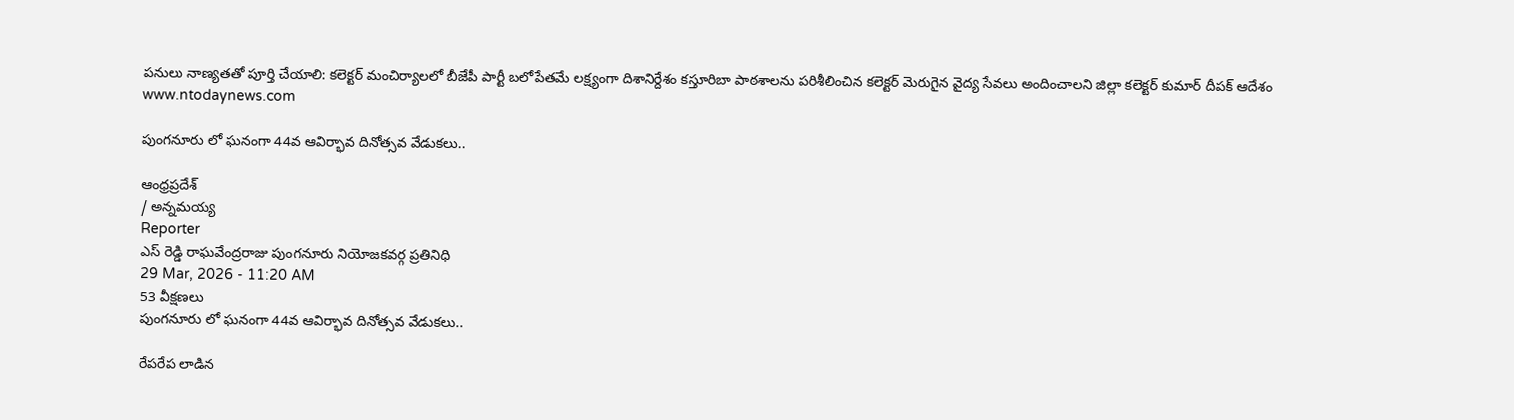పనులు నాణ్యతతో పూర్తి చేయాలి: కలెక్టర్ మంచిర్యాలలో బీజేపీ పార్టీ బలోపేతమే లక్ష్యంగా దిశానిర్దేశం కస్తూరిబా పాఠశాలను పరిశీలించిన కలెక్టర్ మెరుగైన వైద్య సేవలు అందించాలని జిల్లా కలెక్టర్ కుమార్ దీపక్ ఆదేశం
www.ntodaynews.com

పుంగనూరు లో ఘనంగా 44వ ఆవిర్భావ దినోత్సవ వేడుకలు..

ఆంధ్రప్రదేశ్
/ అన్నమయ్య
Reporter
ఎస్ రెడ్డి రాఘవేంద్రరాజు పుంగనూరు నియోజకవర్గ ప్రతినిధి
29 Mar, 2026 - 11:20 AM
53 వీక్షణలు
పుంగనూరు లో ఘనంగా 44వ ఆవిర్భావ దినోత్సవ వేడుకలు..

రేపరేప లాడిన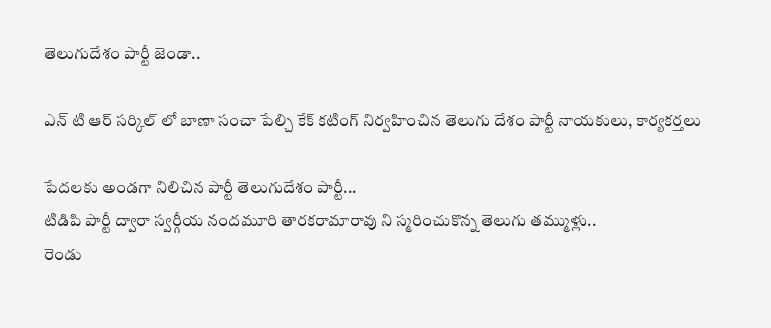తెలుగుదేశం పార్టీ జెండా..

ఎన్ టి ఆర్ సర్కిల్ లో బాణా సంచా పేల్చి కేక్ కటింగ్ నిర్వహించిన తెలుగు దేశం పార్టీ నాయకులు, కార్యకర్తలు

పేదలకు అండగా నిలిచిన పార్టీ తెలుగుదేశం పార్టీ...
టిడిపి పార్టీ ద్వారా స్వర్గీయ నందమూరి తారకరామారావు ని స్మరించుకొన్న తెలుగు తమ్ముళ్లు..
రెండు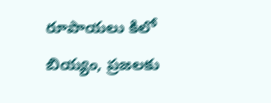రూపాయలు కిలో బియ్యం, ప్రజలకు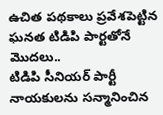ఉచిత పథకాలు ప్రవేశపెట్టిన ఘనత టిడిపి పార్టతోనే మొదలు..
టిడిపి సీనియర్ పార్టీ నాయకులను సన్మానించిన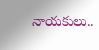నాయకులు..